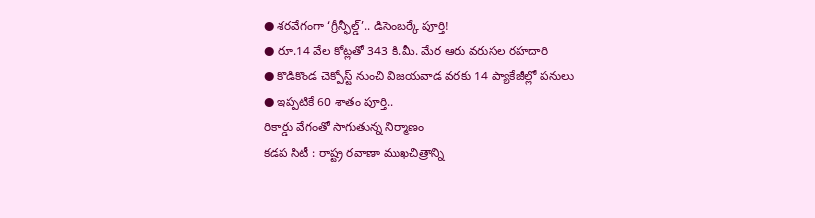● శరవేగంగా ‘గ్రీన్ఫీల్డ్’.. డిసెంబర్కే పూర్తి!
● రూ.14 వేల కోట్లతో 343 కి.మీ. మేర ఆరు వరుసల రహదారి
● కొడికొండ చెక్పోస్ట్ నుంచి విజయవాడ వరకు 14 ప్యాకేజీల్లో పనులు
● ఇప్పటికే 60 శాతం పూర్తి..
రికార్డు వేగంతో సాగుతున్న నిర్మాణం
కడప సిటీ : రాష్ట్ర రవాణా ముఖచిత్రాన్ని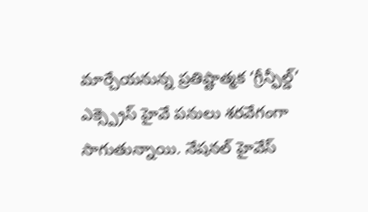మార్చేయనున్న ప్రతిష్టాత్మక ‘గ్రీన్ఫీల్డ్’ ఎక్స్ప్రెస్ హైవే పనులు శరవేగంగా సాగుతున్నాయి. నేషనల్ హైవేస్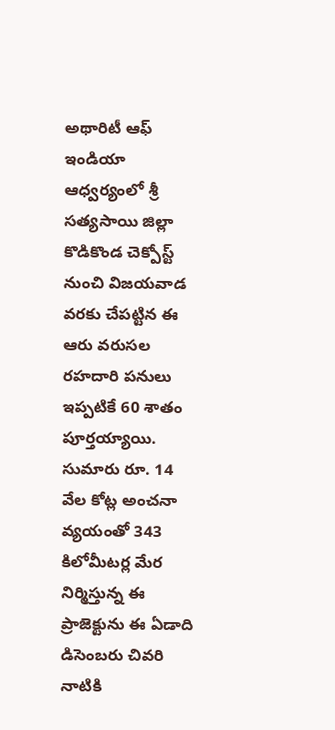అథారిటీ ఆఫ్ ఇండియా ఆధ్వర్యంలో శ్రీ సత్యసాయి జిల్లా కొడికొండ చెక్పోస్ట్ నుంచి విజయవాడ వరకు చేపట్టిన ఈ ఆరు వరుసల రహదారి పనులు ఇప్పటికే 60 శాతం పూర్తయ్యాయి. సుమారు రూ. 14 వేల కోట్ల అంచనా వ్యయంతో 343 కిలోమీటర్ల మేర నిర్మిస్తున్న ఈ ప్రాజెక్టును ఈ ఏడాది డిసెంబరు చివరి నాటికి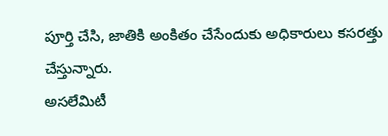పూర్తి చేసి, జాతికి అంకితం చేసేందుకు అధికారులు కసరత్తు చేస్తున్నారు.
అసలేమిటీ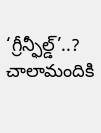‘గ్రీన్ఫీల్డ్’..?
చాలామందికి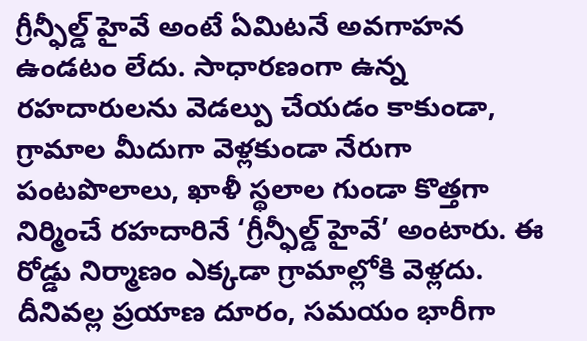గ్రీన్ఫీల్డ్ హైవే అంటే ఏమిటనే అవగాహన ఉండటం లేదు. సాధారణంగా ఉన్న రహదారులను వెడల్పు చేయడం కాకుండా, గ్రామాల మీదుగా వెళ్లకుండా నేరుగా పంటపొలాలు, ఖాళీ స్థలాల గుండా కొత్తగా నిర్మించే రహదారినే ‘గ్రీన్ఫీల్డ్ హైవే’ అంటారు. ఈ రోడ్డు నిర్మాణం ఎక్కడా గ్రామాల్లోకి వెళ్లదు. దీనివల్ల ప్రయాణ దూరం, సమయం భారీగా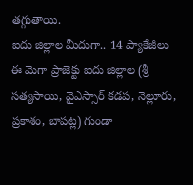తగ్గుతాయి.
ఐదు జిల్లాల మీదుగా.. 14 ప్యాకేజీలు
ఈ మెగా ప్రాజెక్టు ఐదు జిల్లాల (శ్రీ సత్యసాయి, వైఎస్సార్ కడప, నెల్లూరు, ప్రకాశం, బాపట్ల) గుండా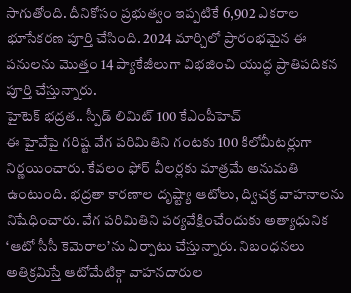సాగుతోంది. దీనికోసం ప్రభుత్వం ఇప్పటికే 6,902 ఎకరాల భూసేకరణ పూర్తి చేసింది. 2024 మార్చిలో ప్రారంభమైన ఈ పనులను మొత్తం 14 ప్యాకేజీలుగా విభజించి యుద్ధ ప్రాతిపదికన పూర్తి చేస్తున్నారు.
హైటెక్ భద్రత.. స్పీడ్ లిమిట్ 100 కేఎంపీహెచ్
ఈ హైవేపై గరిష్ట వేగ పరిమితిని గంటకు 100 కిలోమీటర్లుగా నిర్ణయించారు. కేవలం ఫోర్ వీలర్లకు మాత్రమే అనుమతి ఉంటుంది. భద్రతా కారణాల దృష్ట్యా ఆటోలు, ద్విచక్ర వాహనాలను నిషేధించారు. వేగ పరిమితిని పర్యవేక్షించేందుకు అత్యాధునిక ‘ఆటో సీసీ కెమెరాల’ను ఏర్పాటు చేస్తున్నారు. నిబంధనలు అతిక్రమిస్తే ఆటోమేటిక్గా వాహనదారుల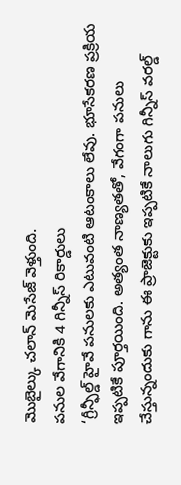మొబైల్కు చలాన్ మెసేజ్ వెళ్తుంది.
పనుల వేగానికి 4 గిన్నీస్ రికార్డులు
‘గ్రీన్ఫీల్డ్ హైవే పనులకు ఎటువంటి ఆటంకాలు లేవు. భూసేకరణ ప్రక్రియ ఇప్పటికే పూర్తయింది. అత్యంత నాణ్యతతో, వేగంగా పనులు చేస్తున్నందుకు గాను ఈ ప్రాజెక్టుకు ఇప్పటికే నాలుగు గిన్నీస్ వరల్డ్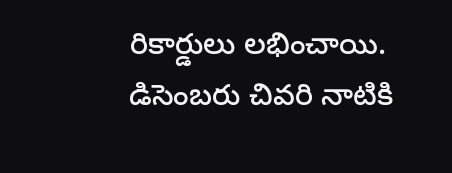రికార్డులు లభించాయి. డిసెంబరు చివరి నాటికి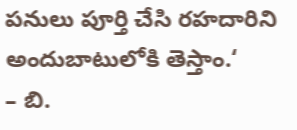పనులు పూర్తి చేసి రహదారిని అందుబాటులోకి తెస్తాం.‘
– బి.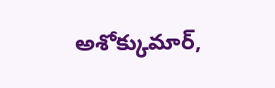అశోక్కుమార్,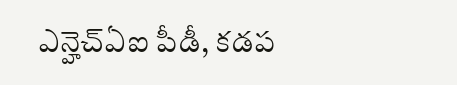ఎన్హెచ్ఏఐ పీడీ, కడప